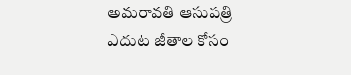అమరావతి ఆసుపత్రి ఎదుట జీతాల కోసం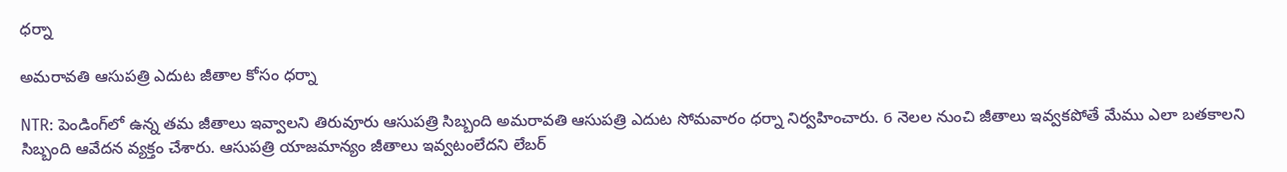ధర్నా

అమరావతి ఆసుపత్రి ఎదుట జీతాల కోసం ధర్నా

NTR: పెండింగ్‌లో ఉన్న తమ జీతాలు ఇవ్వాలని తిరువూరు ఆసుపత్రి సిబ్బంది అమరావతి ఆసుపత్రి ఎదుట సోమవారం ధర్నా నిర్వహించారు. 6 నెలల నుంచి జీతాలు ఇవ్వకపోతే మేము ఎలా బతకాలని సిబ్బంది ఆవేదన వ్యక్తం చేశారు. ఆసుపత్రి యాజమాన్యం జీతాలు ఇవ్వటంలేదని లేబర్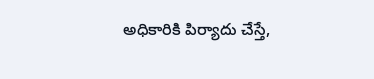అధికారికి పిర్యాదు చేస్తే,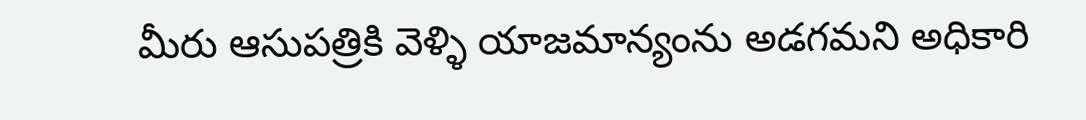మీరు ఆసుపత్రికి వెళ్ళి యాజమాన్యంను అడగమని అధికారి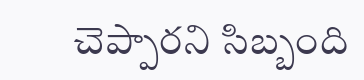చెప్పారని సిబ్బంది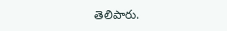తెలిపారు.